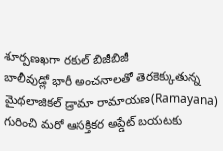శూర్పణఖగా రకుల్ బిజీబిజీ
బాలీవుడ్లో భారీ అంచనాలతో తెరకెక్కుతున్న మైథలాజికల్ డ్రామా రామాయణ(Ramayana) గురించి మరో ఆసక్తికర అప్డేట్ బయటకు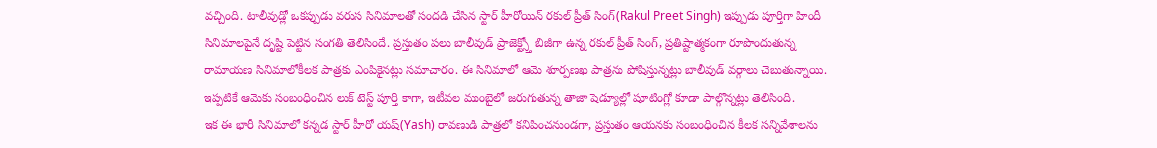వచ్చింది. టాలీవుడ్లో ఒకప్పుడు వరుస సినిమాలతో సందడి చేసిన స్టార్ హీరోయిన్ రకుల్ ప్రీత్ సింగ్(Rakul Preet Singh) ఇప్పుడు పూర్తిగా హిందీ సినిమాలపైనే దృష్టి పెట్టిన సంగతి తెలిసిందే. ప్రస్తుతం పలు బాలీవుడ్ ప్రాజెక్ట్స్తో బిజీగా ఉన్న రకుల్ ప్రీత్ సింగ్, ప్రతిష్టాత్మకంగా రూపొందుతున్న రామాయణ సినిమాలోకీలక పాత్రకు ఎంపికైనట్లు సమాచారం. ఈ సినిమాలో ఆమె శూర్పణఖ పాత్రను పోషిస్తున్నట్లు బాలీవుడ్ వర్గాలు చెబుతున్నాయి. ఇప్పటికే ఆమెకు సంబంధించిన లుక్ టెస్ట్ పూర్తి కాగా, ఇటీవల ముంబైలో జరుగుతున్న తాజా షెడ్యూల్లో షూటింగ్లో కూడా పాల్గొన్నట్లు తెలిసింది.
ఇక ఈ భారీ సినిమాలో కన్నడ స్టార్ హీరో యష్(Yash) రావణుడి పాత్రలో కనిపించనుండగా, ప్రస్తుతం ఆయనకు సంబంధించిన కీలక సన్నివేశాలను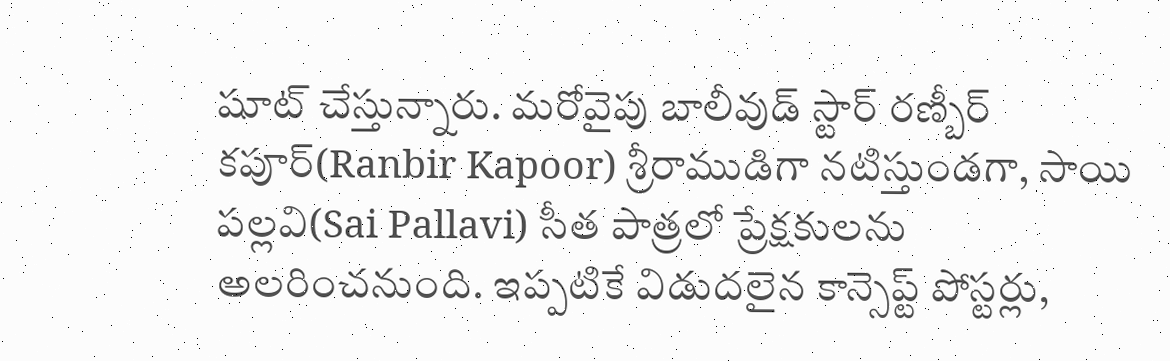షూట్ చేస్తున్నారు. మరోవైపు బాలీవుడ్ స్టార్ రణ్బీర్ కపూర్(Ranbir Kapoor) శ్రీరాముడిగా నటిస్తుండగా, సాయి పల్లవి(Sai Pallavi) సీత పాత్రలో ప్రేక్షకులను అలరించనుంది. ఇప్పటికే విడుదలైన కాన్సెప్ట్ పోస్టర్లు,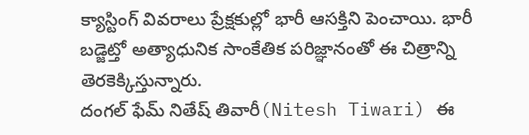క్యాస్టింగ్ వివరాలు ప్రేక్షకుల్లో భారీ ఆసక్తిని పెంచాయి. భారీ బడ్జెట్తో అత్యాధునిక సాంకేతిక పరిజ్ఞానంతో ఈ చిత్రాన్ని తెరకెక్కిస్తున్నారు.
దంగల్ ఫేమ్ నితేష్ తివారీ(Nitesh Tiwari) ఈ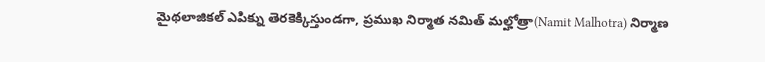మైథలాజికల్ ఎపిక్ను తెరకెక్కిస్తుండగా, ప్రముఖ నిర్మాత నమిత్ మల్హోత్రా(Namit Malhotra) నిర్మాణ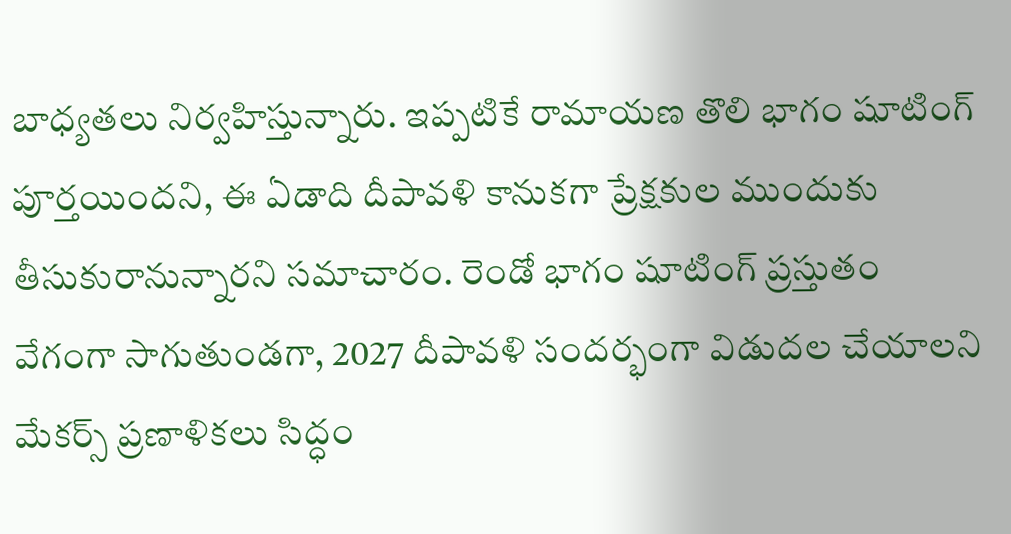బాధ్యతలు నిర్వహిస్తున్నారు. ఇప్పటికే రామాయణ తొలి భాగం షూటింగ్ పూర్తయిందని, ఈ ఏడాది దీపావళి కానుకగా ప్రేక్షకుల ముందుకు తీసుకురానున్నారని సమాచారం. రెండో భాగం షూటింగ్ ప్రస్తుతం వేగంగా సాగుతుండగా, 2027 దీపావళి సందర్భంగా విడుదల చేయాలని మేకర్స్ ప్రణాళికలు సిద్ధం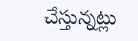చేస్తున్నట్లు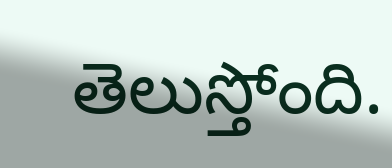తెలుస్తోంది.